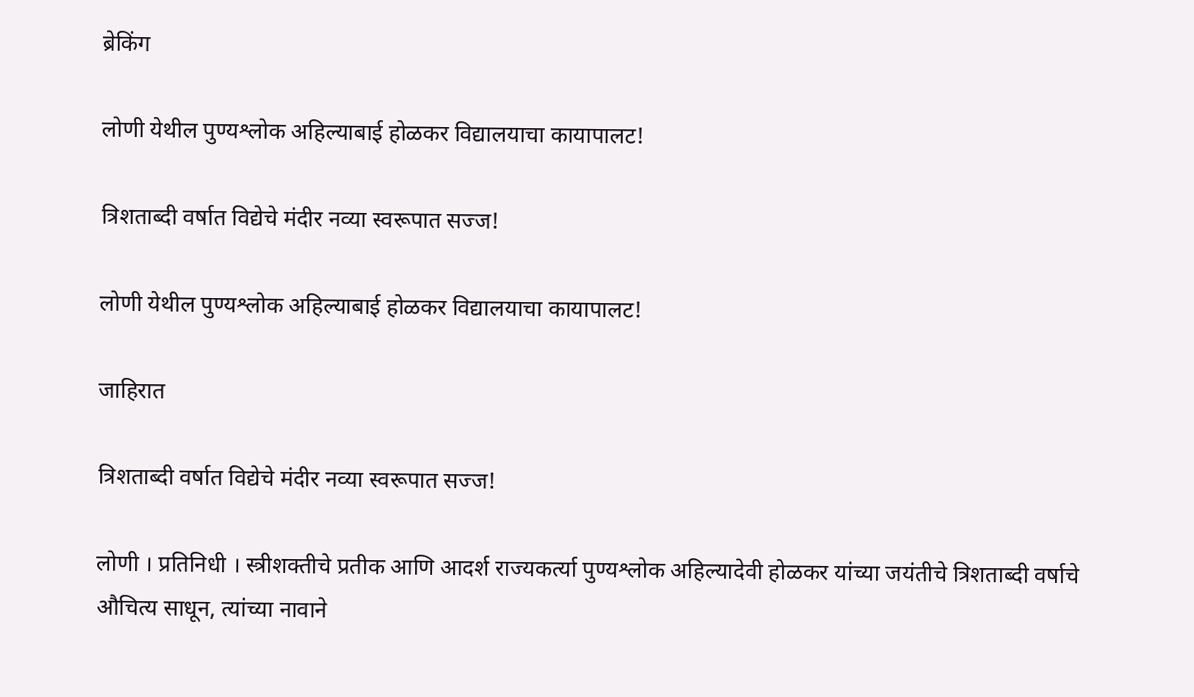ब्रेकिंग

लोणी येथील पुण्यश्लोक अहिल्याबाई होळकर विद्यालयाचा कायापालट!

त्रिशताब्दी वर्षात विद्येचे मंदीर नव्या स्वरूपात सज्ज!

लोणी येथील पुण्यश्लोक अहिल्याबाई होळकर विद्यालयाचा कायापालट!

जाहिरात

त्रिशताब्दी वर्षात विद्येचे मंदीर नव्या स्वरूपात सज्ज!

लोणी । प्रतिनिधी । स्त्रीशक्तीचे प्रतीक आणि आदर्श राज्यकर्त्या पुण्यश्लोक अहिल्यादेवी होळकर यांच्या जयंतीचे त्रिशताब्दी वर्षाचे औचित्य साधून, त्यांच्या नावाने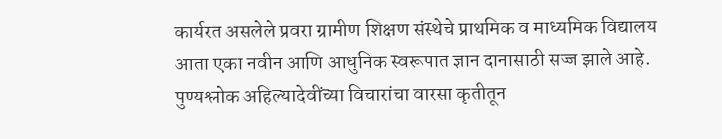कार्यरत असलेले प्रवरा ग्रामीण शिक्षण संस्थेचे प्राथमिक व माध्यमिक विद्यालय आता एका नवीन आणि आधुनिक स्वरूपात ज्ञान दानासाठी सज्ज झाले आहे. पुण्यश्लोक अहिल्यादेवींच्या विचारांचा वारसा कृतीतून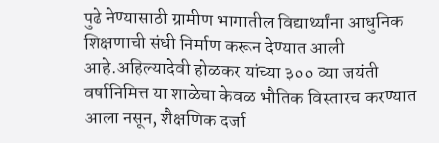पुढे नेण्यासाठी ग्रामीण भागातील विद्यार्थ्यांना आधुनिक शिक्षणाची संधी निर्माण करून देण्यात आली आहे.अहिल्यादेवी होळकर यांच्या ३०० व्या जयंती वर्षानिमित्त या शाळेचा केवळ भौतिक विस्तारच करण्यात आला नसून, शैक्षणिक दर्जा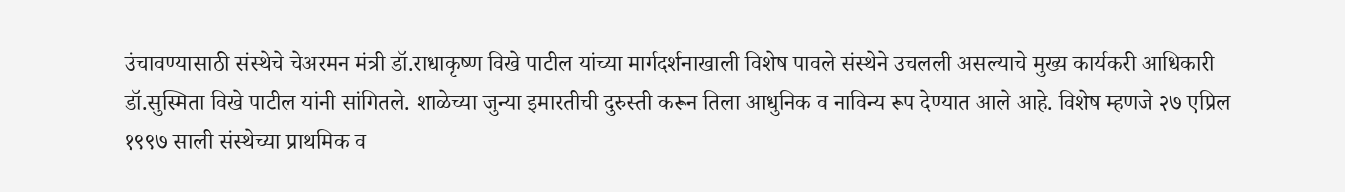उंचावण्यासाठी संस्थेचे चेअरमन मंत्री डॉ.राधाकृष्ण विखे पाटील यांच्या मार्गदर्शनाखाली विशेष पावले संस्थेने उचलली असल्याचे मुख्य कार्यकरी आधिकारी डॉ.सुस्मिता विखे पाटील यांनी सांगितले. शाळेच्या जुन्या इमारतीची दुरुस्ती करून तिला आधुनिक व नाविन्य रूप देण्यात आले आहे. विशेष म्हणजे २७ एप्रिल १९९७ साली संस्थेच्या प्राथमिक व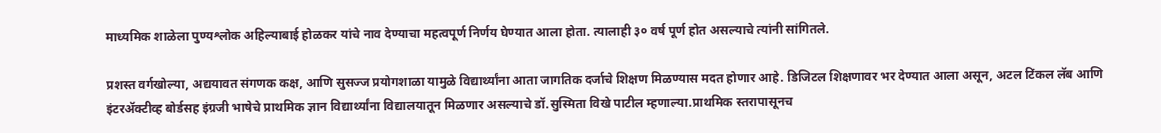माध्यमिक शाळेला पुण्यश्लोक अहिल्याबाई होळकर यांचे नाव देण्याचा महत्वपूर्ण निर्णय घेण्यात आला होता. त्यालाही ३० वर्ष पूर्ण होत असल्याचे त्यांनी सांगितले.

प्रशस्त वर्गखोल्या, अद्ययावत संगणक कक्ष, आणि सुसज्ज प्रयोगशाळा यामुळे विद्यार्थ्यांना आता जागतिक दर्जाचे शिक्षण मिळण्यास मदत होणार आहे. डिजिटल शिक्षणावर भर देण्यात आला असून, अटल टिंकल लॅब आणि इंटरॲक्टीव्ह बोर्डसह इंग्रजी भाषेचे प्राथमिक ज्ञान विद्यार्थ्यांना विद्यालयातून मिळणार असल्याचे डॉ.सुस्मिता विखे पाटील म्हणाल्या.प्राथमिक स्तरापासूनच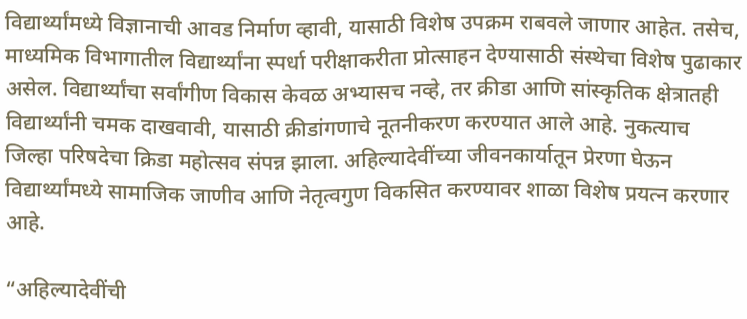विद्यार्थ्यांमध्ये विज्ञानाची आवड निर्माण व्हावी, यासाठी विशेष उपक्रम राबवले जाणार आहेत. तसेच, माध्यमिक विभागातील विद्यार्थ्यांना स्पर्धा परीक्षाकरीता प्रोत्साहन देण्यासाठी संस्थेचा विशेष पुढाकार असेल. विद्यार्थ्यांचा सर्वांगीण विकास केवळ अभ्यासच नव्हे, तर क्रीडा आणि सांस्कृतिक क्षेत्रातही विद्यार्थ्यांनी चमक दाखवावी, यासाठी क्रीडांगणाचे नूतनीकरण करण्यात आले आहे. नुकत्याच जिल्हा परिषदेचा क्रिडा महोत्सव संपन्न झाला. अहिल्यादेवींच्या जीवनकार्यातून प्रेरणा घेऊन विद्यार्थ्यांमध्ये सामाजिक जाणीव आणि नेतृत्वगुण विकसित करण्यावर शाळा विशेष प्रयत्न करणार आहे.

“अहिल्यादेवींची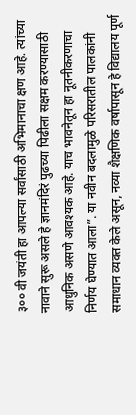३०० वी जयंती हा आपल्या सर्वांसाठी अभिमानाचा क्षण आहे. त्यांच्या नावाने सुरू असले हे ज्ञानमंदिरं पुढच्या पिढीला सक्षम करण्यासाठी आधुनिक असणे आवश्यक आहे. याच भावनेतून हा नूतनीकरणाचा निर्णय घेण्यात आला”. या नवीन बदलामुळे परिसरातील पालकांनी समाधान व्यक्त केले असून, नव्या शैक्षणिक वर्षापासून हे विद्यालय पूर्ण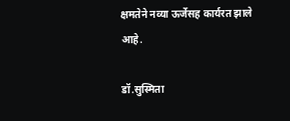क्षमतेने नव्या ऊर्जेसह कार्यरत झाले आहे.

डॉ.सुस्मिता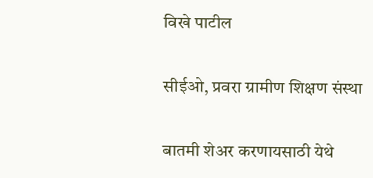विखे पाटील

सीईओ, प्रवरा ग्रामीण शिक्षण संस्था

बातमी शेअर करणायसाठी येथे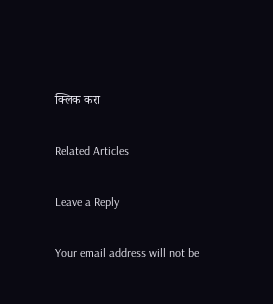क्लिक करा

Related Articles

Leave a Reply

Your email address will not be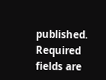published. Required fields are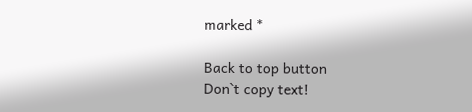marked *

Back to top button
Don`t copy text!